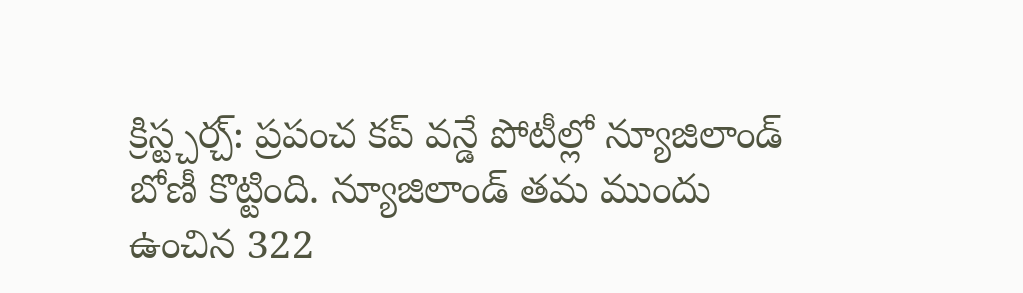క్రిస్ట్చర్చ్: ప్రపంచ కప్ వన్డే పోటీల్లో న్యూజిలాండ్ బోణీ కొట్టింది. న్యూజిలాండ్ తమ ముందు ఉంచిన 322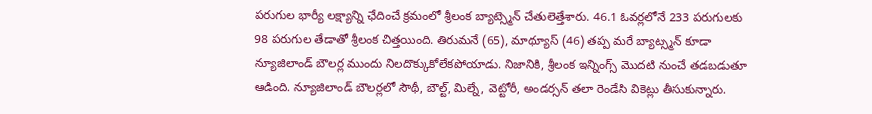పరుగుల భార్యీ లక్ష్యాన్ని ఛేదించే క్రమంలో శ్రీలంక బ్యాట్స్మెన్ చేతులెత్తేశారు. 46.1 ఓవర్లలోనే 233 పరుగులకు 98 పరుగుల తేడాతో శ్రీలంక చిత్తయింది. తిరుమనే (65), మాథ్యూస్ (46) తప్ప మరే బ్యాట్స్మన్ కూడా న్యూజిలాండ్ బౌలర్ల ముందు నిలదొక్కుకోలేకపోయాడు. నిజానికి, శ్రీలంక ఇన్నింగ్స్ మొదటి నుంచే తడబడుతూ ఆడింది. న్యూజిలాండ్ బౌలర్లలో సౌథీ, బౌల్ట్, మిల్నే, వెట్టోరీ, అండర్సన్ తలా రెండేసి వికెట్లు తీసుకున్నారు.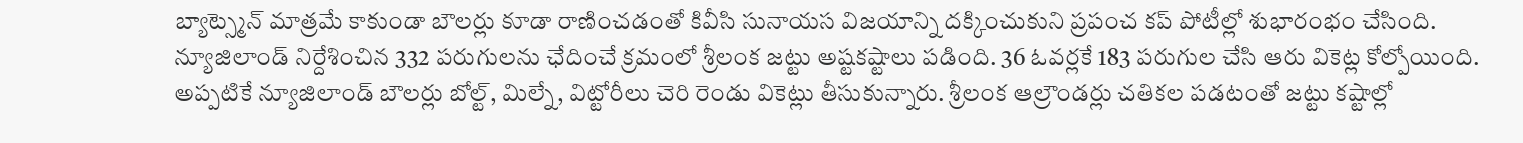బ్యాట్స్మెన్ మాత్రమే కాకుండా బౌలర్లు కూడా రాణించడంతో కివీసి సునాయస విజయాన్ని దక్కించుకుని ప్రపంచ కప్ పోటీల్లో శుభారంభం చేసింది.
న్యూజిలాండ్ నిర్దేశించిన 332 పరుగులను ఛేదించే క్రమంలో శ్రీలంక జట్టు అష్టకష్టాలు పడింది. 36 ఓవర్లకే 183 పరుగుల చేసి ఆరు వికెట్ల కోల్పోయింది. అప్పటికే న్యూజిలాండ్ బౌలర్లు బోల్ట్, మిల్నే, విట్టోరీలు చెరి రెండు వికెట్లు తీసుకున్నారు. శ్రీలంక ఆల్రౌండర్లు చతికల పడటంతో జట్టు కష్టాల్లో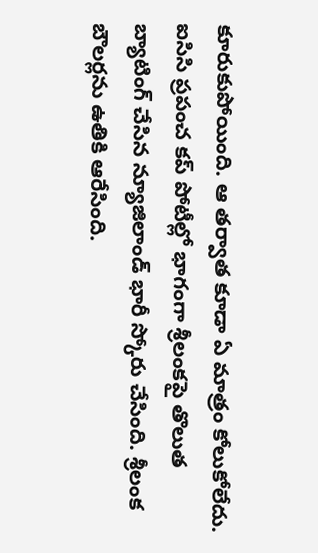కూరుకుపోయింది. ఆ తర్వాత కూడా ఏ మాత్రం కోలుకోలేదు.
ఐసిసి ప్రపంచ కప్ పోటీల్లో భాగంగా శ్రీలంకపై తొలుత బ్యాటింగ్ చేసిన న్యూజిలాండ్ భారీ స్కోరు చేసింది. శ్రీలంక బౌలర్లను ఉతికి ఆరేసింది.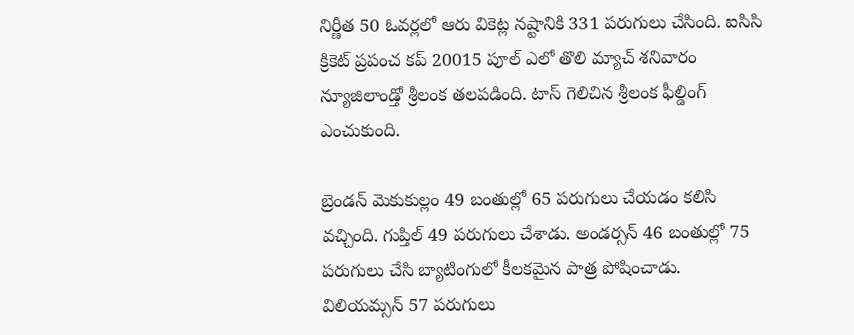నిర్ణీత 50 ఓవర్లలో ఆరు వికెట్ల నష్టానికి 331 పరుగులు చేసింది. ఐసిసి క్రికెట్ ప్రపంచ కప్ 20015 పూల్ ఎలో తొలి మ్యాచ్ శనివారం న్యూజిలాండ్తో శ్రీలంక తలపడింది. టాస్ గెలిచిన శ్రీలంక ఫీల్డింగ్ ఎంచుకుంది.

బ్రెండన్ మెకుకుల్లం 49 బంతుల్లో 65 పరుగులు చేయడం కలిసి వచ్చింది. గుప్తిల్ 49 పరుగులు చేశాడు. అండర్సన్ 46 బంతుల్లో 75 పరుగులు చేసి బ్యాటింగులో కీలకమైన పాత్ర పోషించాడు. విలియమ్సన్ 57 పరుగులు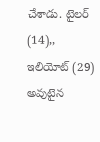చేశాడు. టైలర్ (14),, ఇలియోట్ (29) అవుటైన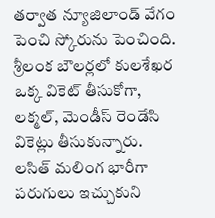తర్వాత న్యూజిలాండ్ వేగం పెంచి స్కోరును పెంచింది.
శ్రీలంక బౌలర్లలో కులశేఖర ఒక్క వికెట్ తీసుకోగా, లక్మల్, మెండీస్ రెండేసి వికెట్లు తీసుకున్నారు. లసిత్ మలింగ భారీగా పరుగులు ఇచ్చుకుని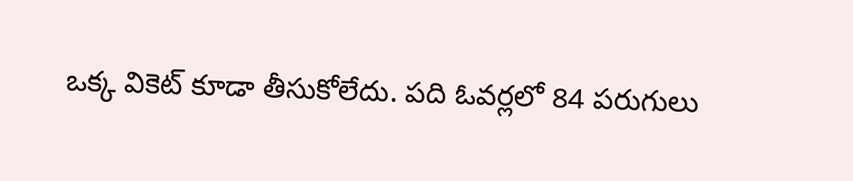ఒక్క వికెట్ కూడా తీసుకోలేదు. పది ఓవర్లలో 84 పరుగులు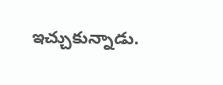ఇచ్చుకున్నాడు.